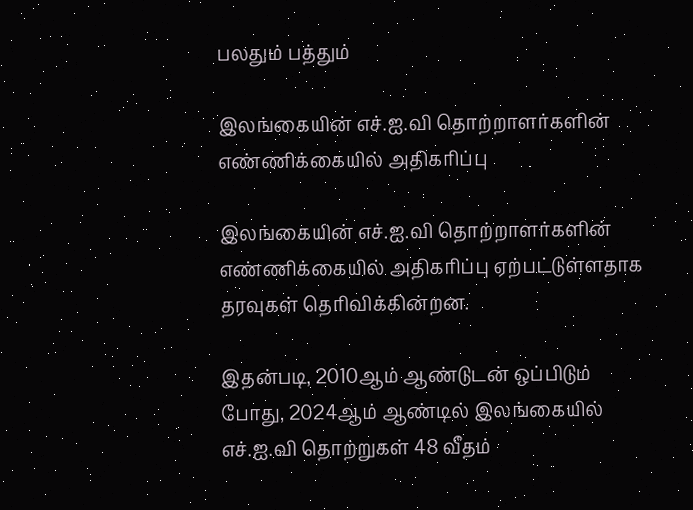பலதும் பத்தும்

இலங்கையின் எச்.ஐ.வி தொற்றாளர்களின் எண்ணிக்கையில் அதிகரிப்பு

இலங்கையின் எச்.ஐ.வி தொற்றாளர்களின் எண்ணிக்கையில் அதிகரிப்பு ஏற்பட்டுள்ளதாக தரவுகள் தெரிவிக்கின்றன.

இதன்படி, 2010ஆம் ஆண்டுடன் ஒப்பிடும் போது, 2024ஆம் ஆண்டில் இலங்கையில் எச்.ஐ.வி தொற்றுகள் 48 வீதம்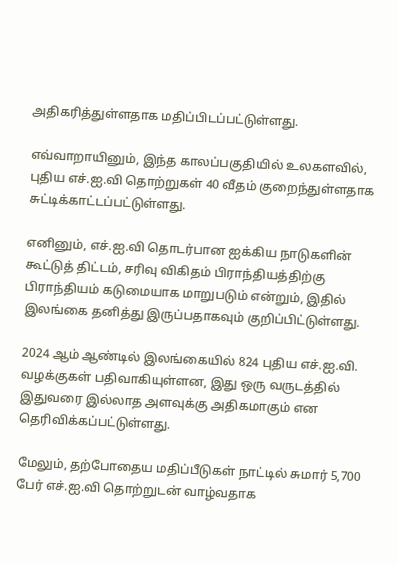அதிகரித்துள்ளதாக மதிப்பிடப்பட்டுள்ளது.

எவ்வாறாயினும், இந்த காலப்பகுதியில் உலகளவில், புதிய எச்.ஐ.வி தொற்றுகள் 40 வீதம் குறைந்துள்ளதாக சுட்டிக்காட்டப்பட்டுள்ளது.

எனினும், எச்.ஐ.வி தொடர்பான ஐக்கிய நாடுகளின் கூட்டுத் திட்டம், சரிவு விகிதம் பிராந்தியத்திற்கு பிராந்தியம் கடுமையாக மாறுபடும் என்றும், இதில் இலங்கை தனித்து இருப்பதாகவும் குறிப்பிட்டுள்ளது.

2024 ஆம் ஆண்டில் இலங்கையில் 824 புதிய எச்.ஐ.வி. வழக்குகள் பதிவாகியுள்ளன, இது ஒரு வருடத்தில் இதுவரை இல்லாத அளவுக்கு அதிகமாகும் என தெரிவிக்கப்பட்டுள்ளது.

மேலும், தற்போதைய மதிப்பீடுகள் நாட்டில் சுமார் 5,700 பேர் எச்.ஐ.வி தொற்றுடன் வாழ்வதாக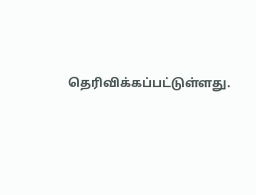தெரிவிக்கப்பட்டுள்ளது.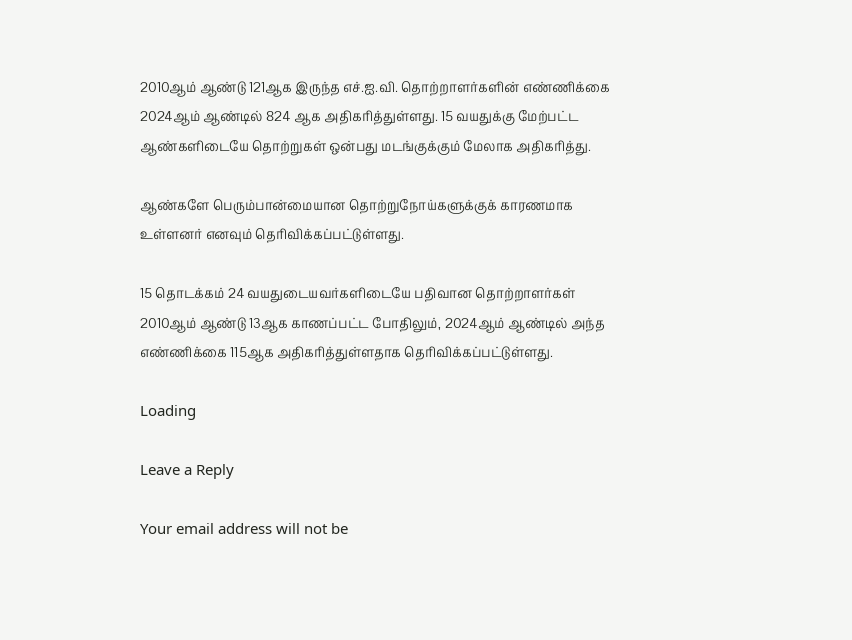2010ஆம் ஆண்டு 121ஆக இருந்த எச்.ஐ.வி. தொற்றாளர்களின் எண்ணிக்கை 2024ஆம் ஆண்டில் 824 ஆக அதிகரித்துள்ளது. 15 வயதுக்கு மேற்பட்ட ஆண்களிடையே தொற்றுகள் ஒன்பது மடங்குக்கும் மேலாக அதிகரித்து.

ஆண்களே பெரும்பான்மையான தொற்றுநோய்களுக்குக் காரணமாக உள்ளனர் எனவும் தெரிவிக்கப்பட்டுள்ளது.

15 தொடக்கம் 24 வயதுடையவர்களிடையே பதிவான தொற்றாளர்கள் 2010ஆம் ஆண்டு 13ஆக காணப்பட்ட போதிலும், 2024ஆம் ஆண்டில் அந்த எண்ணிக்கை 115ஆக அதிகரித்துள்ளதாக தெரிவிக்கப்பட்டுள்ளது.

Loading

Leave a Reply

Your email address will not be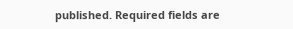published. Required fields are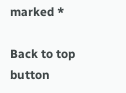marked *

Back to top button